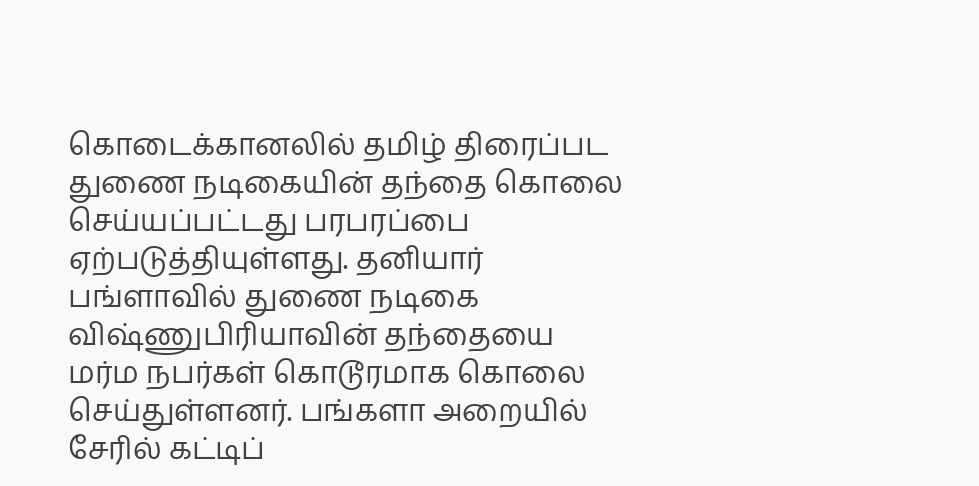கொடைக்கானலில் தமிழ் திரைப்பட துணை நடிகையின் தந்தை கொலை செய்யப்பட்டது பரபரப்பை ஏற்படுத்தியுள்ளது. தனியார் பங்ளாவில் துணை நடிகை விஷ்ணுபிரியாவின் தந்தையை மர்ம நபர்கள் கொடூரமாக கொலை செய்துள்ளனர். பங்களா அறையில் சேரில் கட்டிப்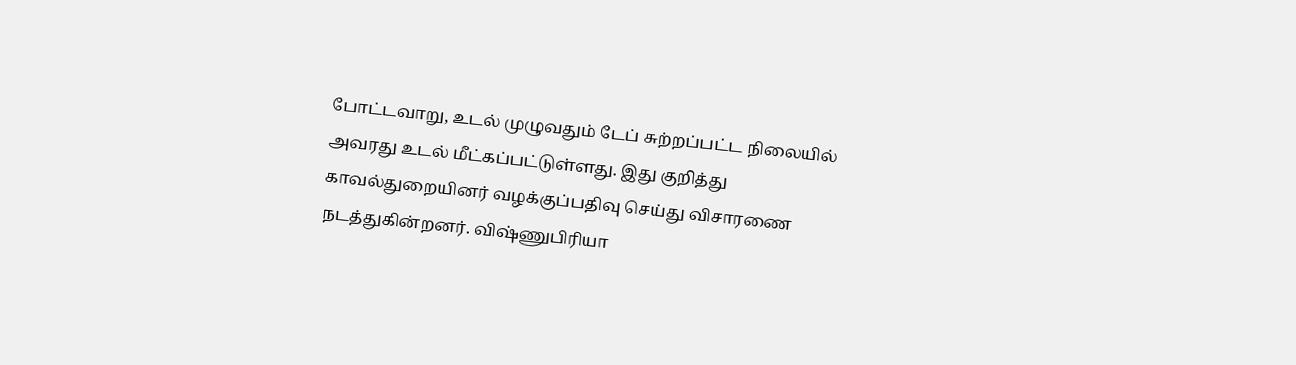போட்டவாறு, உடல் முழுவதும் டேப் சுற்றப்பட்ட நிலையில் அவரது உடல் மீட்கப்பட்டுள்ளது. இது குறித்து காவல்துறையினர் வழக்குப்பதிவு செய்து விசாரணை நடத்துகின்றனர். விஷ்ணுபிரியா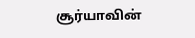சூர்யாவின்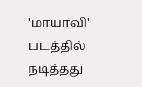'மாயாவி' படத்தில் நடித்தது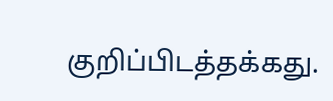குறிப்பிடத்தக்கது.